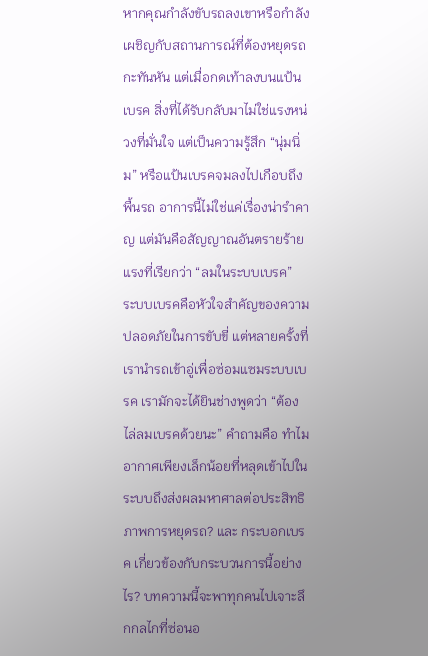หากคุณกำลังขับรถลงเขาหรือกำลังเผชิญกับสถานการณ์ที่ต้องหยุดรถกะทันหัน แต่เมื่อกดเท้าลงบนแป้นเบรค สิ่งที่ได้รับกลับมาไม่ใช่แรงหน่วงที่มั่นใจ แต่เป็นความรู้สึก “นุ่มนิ่ม” หรือแป้นเบรคจมลงไปเกือบถึงพื้นรถ อาการนี้ไม่ใช่แค่เรื่องน่ารำคาญ แต่มันคือสัญญาณอันตรายร้ายแรงที่เรียกว่า “ลมในระบบเบรค”
ระบบเบรคคือหัวใจสำคัญของความปลอดภัยในการขับขี่ แต่หลายครั้งที่เรานำรถเข้าอู่เพื่อซ่อมแซมระบบเบรค เรามักจะได้ยินช่างพูดว่า “ต้องไล่ลมเบรคด้วยนะ” คำถามคือ ทำไมอากาศเพียงเล็กน้อยที่หลุดเข้าไปในระบบถึงส่งผลมหาศาลต่อประสิทธิภาพการหยุดรถ? และ กระบอกเบรค เกี่ยวข้องกับกระบวนการนี้อย่างไร? บทความนี้จะพาทุกคนไปเจาะลึกกลไกที่ซ่อนอ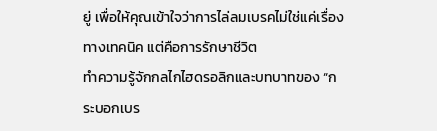ยู่ เพื่อให้คุณเข้าใจว่าการไล่ลมเบรคไม่ใช่แค่เรื่องทางเทคนิค แต่คือการรักษาชีวิต
ทำความรู้จักกลไกไฮดรอลิกและบทบาทของ “กระบอกเบร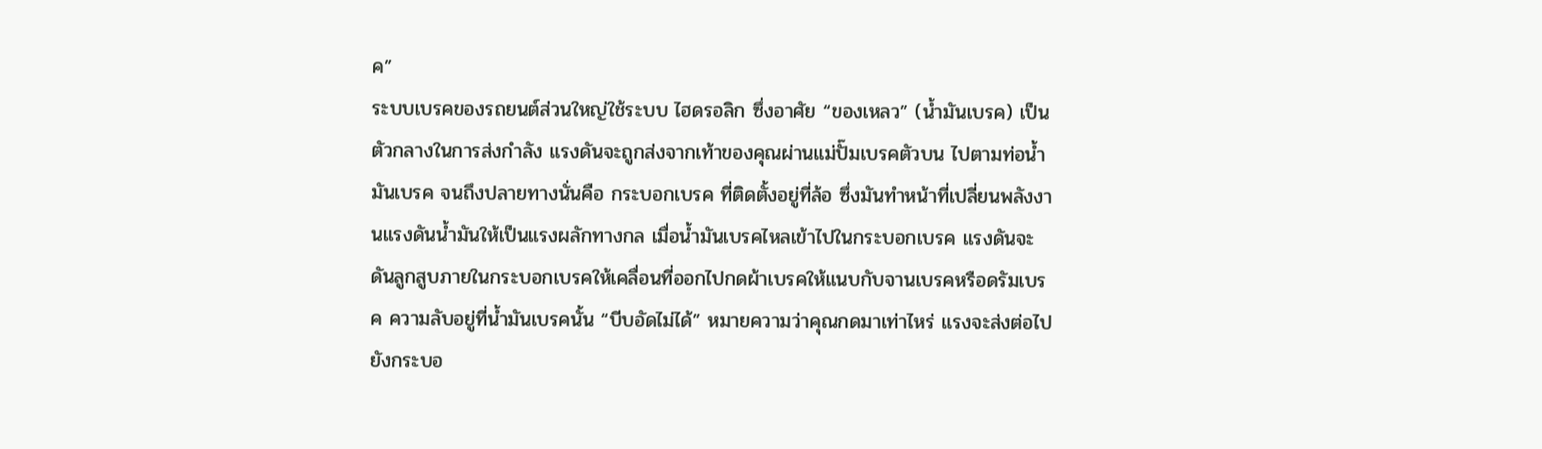ค”
ระบบเบรคของรถยนต์ส่วนใหญ่ใช้ระบบ ไฮดรอลิก ซึ่งอาศัย “ของเหลว” (น้ำมันเบรค) เป็นตัวกลางในการส่งกำลัง แรงดันจะถูกส่งจากเท้าของคุณผ่านแม่ปั๊มเบรคตัวบน ไปตามท่อน้ำมันเบรค จนถึงปลายทางนั่นคือ กระบอกเบรค ที่ติดตั้งอยู่ที่ล้อ ซึ่งมันทำหน้าที่เปลี่ยนพลังงานแรงดันน้ำมันให้เป็นแรงผลักทางกล เมื่อน้ำมันเบรคไหลเข้าไปในกระบอกเบรค แรงดันจะดันลูกสูบภายในกระบอกเบรคให้เคลื่อนที่ออกไปกดผ้าเบรคให้แนบกับจานเบรคหรือดรัมเบรค ความลับอยู่ที่น้ำมันเบรคนั้น “บีบอัดไม่ได้” หมายความว่าคุณกดมาเท่าไหร่ แรงจะส่งต่อไปยังกระบอ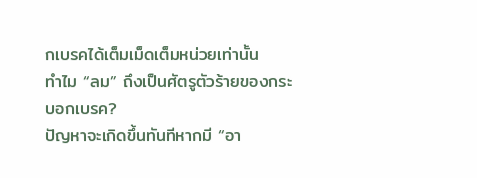กเบรคได้เต็มเม็ดเต็มหน่วยเท่านั้น
ทำไม “ลม” ถึงเป็นศัตรูตัวร้ายของกระบอกเบรค?
ปัญหาจะเกิดขึ้นทันทีหากมี “อา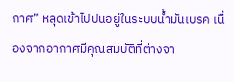กาศ” หลุดเข้าไปปนอยู่ในระบบน้ำมันเบรค เนื่องจากอากาศมีคุณสมบัติที่ต่างจา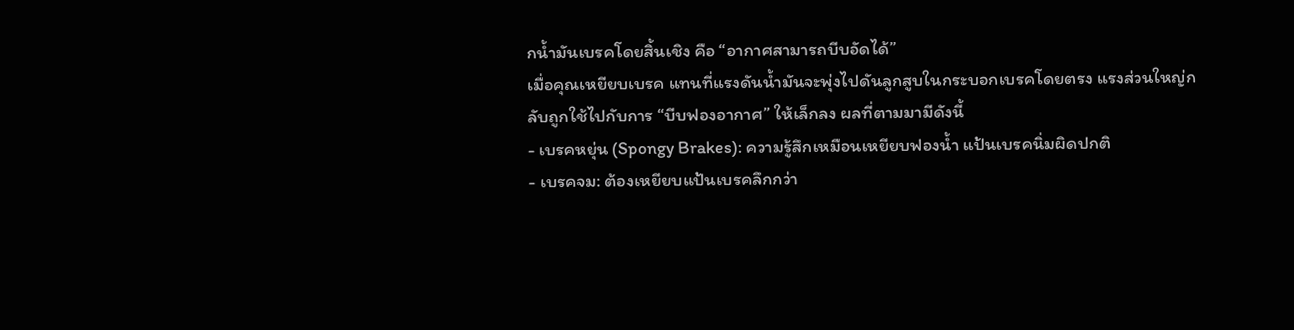กน้ำมันเบรคโดยสิ้นเชิง คือ “อากาศสามารถบีบอัดได้”
เมื่อคุณเหยียบเบรค แทนที่แรงดันน้ำมันจะพุ่งไปดันลูกสูบในกระบอกเบรคโดยตรง แรงส่วนใหญ่กลับถูกใช้ไปกับการ “บีบฟองอากาศ” ให้เล็กลง ผลที่ตามมามีดังนี้
- เบรคหยุ่น (Spongy Brakes): ความรู้สึกเหมือนเหยียบฟองน้ำ แป้นเบรคนิ่มผิดปกติ
- เบรคจม: ต้องเหยียบแป้นเบรคลึกกว่า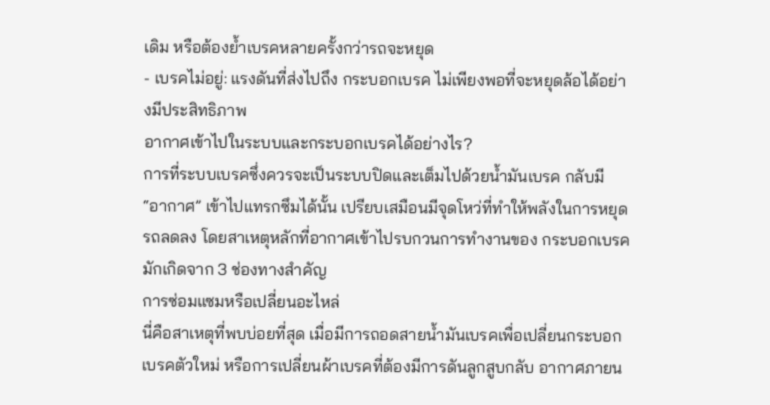เดิม หรือต้องย้ำเบรคหลายครั้งกว่ารถจะหยุด
- เบรคไม่อยู่: แรงดันที่ส่งไปถึง กระบอกเบรค ไม่เพียงพอที่จะหยุดล้อได้อย่างมีประสิทธิภาพ
อากาศเข้าไปในระบบและกระบอกเบรคได้อย่างไร?
การที่ระบบเบรคซึ่งควรจะเป็นระบบปิดและเต็มไปด้วยน้ำมันเบรค กลับมี “อากาศ” เข้าไปแทรกซึมได้นั้น เปรียบเสมือนมีจุดโหว่ที่ทำให้พลังในการหยุดรถลดลง โดยสาเหตุหลักที่อากาศเข้าไปรบกวนการทำงานของ กระบอกเบรค มักเกิดจาก 3 ช่องทางสำคัญ
การซ่อมแซมหรือเปลี่ยนอะไหล่
นี่คือสาเหตุที่พบบ่อยที่สุด เมื่อมีการถอดสายน้ำมันเบรคเพื่อเปลี่ยนกระบอกเบรคตัวใหม่ หรือการเปลี่ยนผ้าเบรคที่ต้องมีการดันลูกสูบกลับ อากาศภายน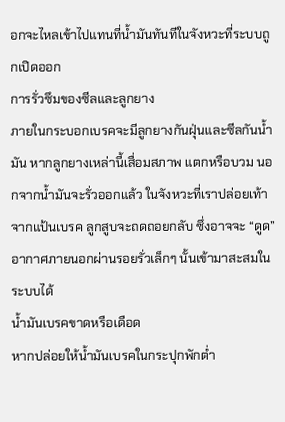อกจะไหลเข้าไปแทนที่น้ำมันทันทีในจังหวะที่ระบบถูกเปิดออก
การรั่วซึมของซีลและลูกยาง
ภายในกระบอกเบรคจะมีลูกยางกันฝุ่นและซีลกันน้ำมัน หากลูกยางเหล่านี้เสื่อมสภาพ แตกหรือบวม นอกจากน้ำมันจะรั่วออกแล้ว ในจังหวะที่เราปล่อยเท้าจากแป้นเบรค ลูกสูบจะถดถอยกลับ ซึ่งอาจจะ “ดูด” อากาศภายนอกผ่านรอยรั่วเล็กๆ นั้นเข้ามาสะสมในระบบได้
น้ำมันเบรคขาดหรือเดือด
หากปล่อยให้น้ำมันเบรคในกระปุกพักต่ำ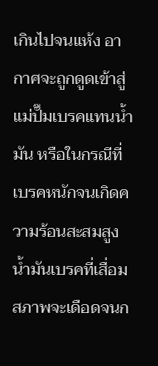เกินไปจนแห้ง อากาศจะถูกดูดเข้าสู่แม่ปั๊มเบรคแทนน้ำมัน หรือในกรณีที่เบรคหนักจนเกิดความร้อนสะสมสูง น้ำมันเบรคที่เสื่อมสภาพจะเดือดจนก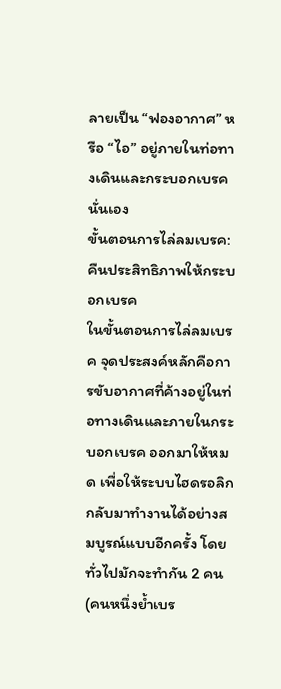ลายเป็น “ฟองอากาศ” หรือ “ไอ” อยู่ภายในท่อทางเดินและกระบอกเบรคนั่นเอง
ขั้นตอนการไล่ลมเบรค: คืนประสิทธิภาพให้กระบอกเบรค
ในขั้นตอนการไล่ลมเบรค จุดประสงค์หลักคือการขับอากาศที่ค้างอยู่ในท่อทางเดินและภายในกระบอกเบรค ออกมาให้หมด เพื่อให้ระบบไฮดรอลิกกลับมาทำงานได้อย่างสมบูรณ์แบบอีกครั้ง โดยทั่วไปมักจะทำกัน 2 คน (คนหนึ่งย้ำเบร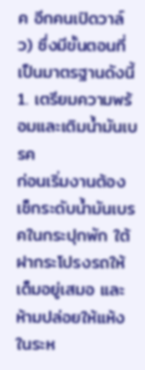ค อีกคนเปิดวาล์ว) ซึ่งมีขั้นตอนที่เป็นมาตรฐานดังนี้
1. เตรียมความพร้อมและเติมน้ำมันเบรค
ก่อนเริ่มงานต้องเช็กระดับน้ำมันเบรคในกระปุกพัก ใต้ฝากระโปรงรถให้เต็มอยู่เสมอ และห้ามปล่อยให้แห้งในระห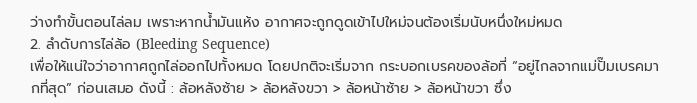ว่างทำขั้นตอนไล่ลม เพราะหากน้ำมันแห้ง อากาศจะถูกดูดเข้าไปใหม่จนต้องเริ่มนับหนึ่งใหม่หมด
2. ลำดับการไล่ล้อ (Bleeding Sequence)
เพื่อให้แน่ใจว่าอากาศถูกไล่ออกไปทั้งหมด โดยปกติจะเริ่มจาก กระบอกเบรคของล้อที่ “อยู่ไกลจากแม่ปั๊มเบรคมากที่สุด” ก่อนเสมอ ดังนี้ : ล้อหลังซ้าย > ล้อหลังขวา > ล้อหน้าซ้าย > ล้อหน้าขวา ซึ่ง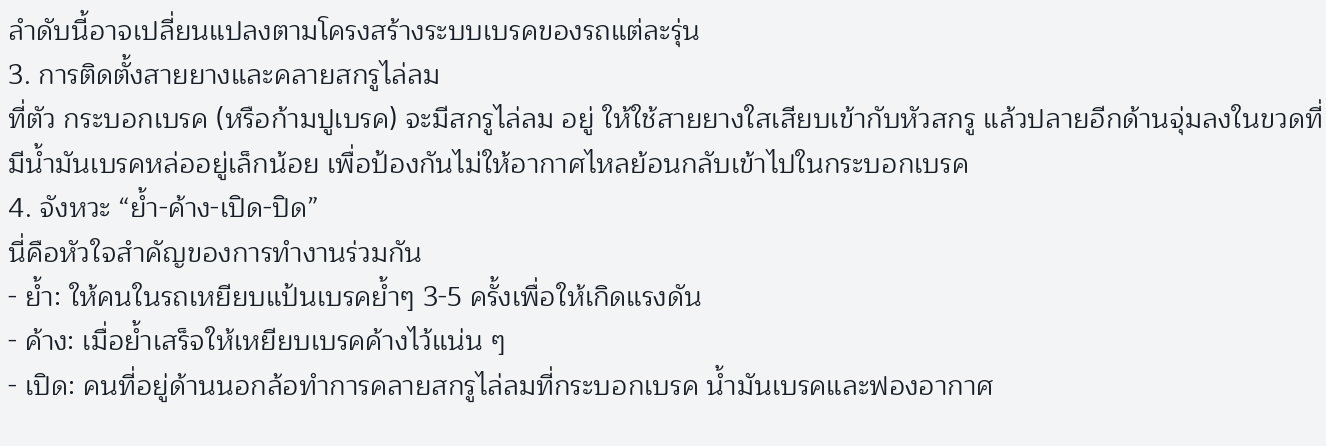ลำดับนี้อาจเปลี่ยนแปลงตามโครงสร้างระบบเบรคของรถแต่ละรุ่น
3. การติดตั้งสายยางและคลายสกรูไล่ลม
ที่ตัว กระบอกเบรค (หรือก้ามปูเบรค) จะมีสกรูไล่ลม อยู่ ให้ใช้สายยางใสเสียบเข้ากับหัวสกรู แล้วปลายอีกด้านจุ่มลงในขวดที่มีน้ำมันเบรคหล่ออยู่เล็กน้อย เพื่อป้องกันไม่ให้อากาศไหลย้อนกลับเข้าไปในกระบอกเบรค
4. จังหวะ “ย้ำ-ค้าง-เปิด-ปิด”
นี่คือหัวใจสำคัญของการทำงานร่วมกัน
- ย้ำ: ให้คนในรถเหยียบแป้นเบรคย้ำๆ 3-5 ครั้งเพื่อให้เกิดแรงดัน
- ค้าง: เมื่อย้ำเสร็จให้เหยียบเบรคค้างไว้แน่น ๆ
- เปิด: คนที่อยู่ด้านนอกล้อทำการคลายสกรูไล่ลมที่กระบอกเบรค น้ำมันเบรคและฟองอากาศ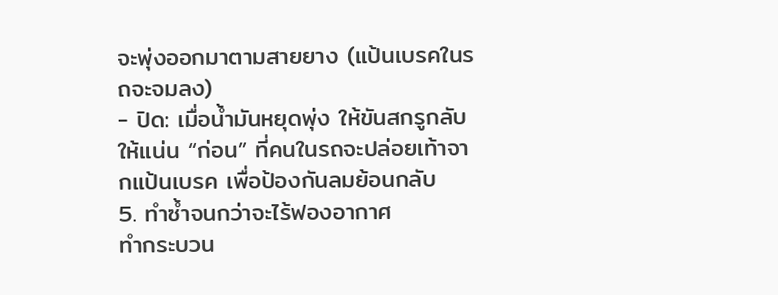จะพุ่งออกมาตามสายยาง (แป้นเบรคในรถจะจมลง)
- ปิด: เมื่อน้ำมันหยุดพุ่ง ให้ขันสกรูกลับให้แน่น “ก่อน” ที่คนในรถจะปล่อยเท้าจากแป้นเบรค เพื่อป้องกันลมย้อนกลับ
5. ทำซ้ำจนกว่าจะไร้ฟองอากาศ
ทำกระบวน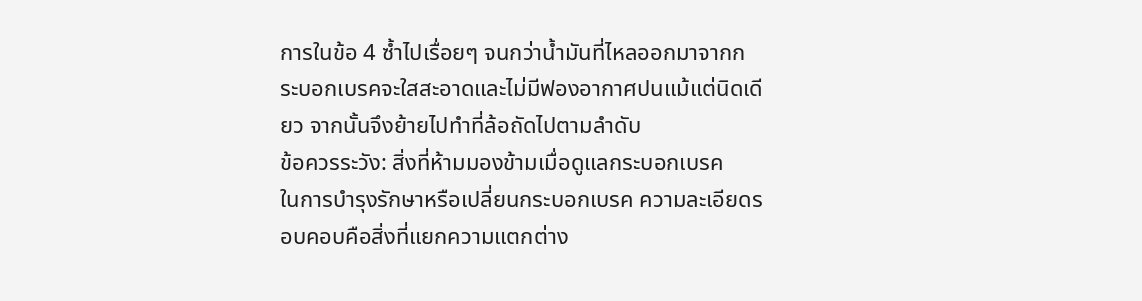การในข้อ 4 ซ้ำไปเรื่อยๆ จนกว่าน้ำมันที่ไหลออกมาจากกระบอกเบรคจะใสสะอาดและไม่มีฟองอากาศปนแม้แต่นิดเดียว จากนั้นจึงย้ายไปทำที่ล้อถัดไปตามลำดับ
ข้อควรระวัง: สิ่งที่ห้ามมองข้ามเมื่อดูแลกระบอกเบรค
ในการบำรุงรักษาหรือเปลี่ยนกระบอกเบรค ความละเอียดรอบคอบคือสิ่งที่แยกความแตกต่าง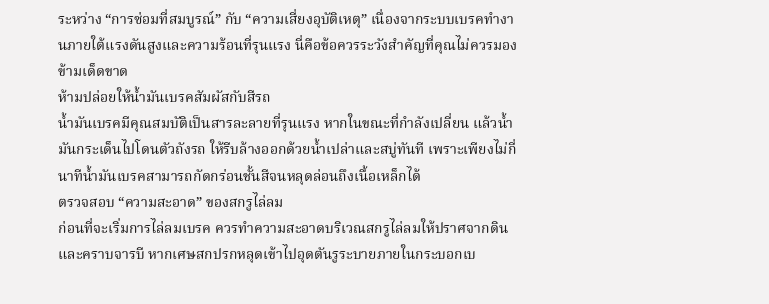ระหว่าง “การซ่อมที่สมบูรณ์” กับ “ความเสี่ยงอุบัติเหตุ” เนื่องจากระบบเบรคทำงานภายใต้แรงดันสูงและความร้อนที่รุนแรง นี่คือข้อควรระวังสำคัญที่คุณไม่ควรมองข้ามเด็ดขาด
ห้ามปล่อยให้น้ำมันเบรคสัมผัสกับสีรถ
น้ำมันเบรคมีคุณสมบัติเป็นสารละลายที่รุนแรง หากในขณะที่กำลังเปลี่ยน แล้วน้ำมันกระเด็นไปโดนตัวถังรถ ให้รีบล้างออกด้วยน้ำเปล่าและสบู่ทันที เพราะเพียงไม่กี่นาทีน้ำมันเบรคสามารถกัดกร่อนชั้นสีจนหลุดล่อนถึงเนื้อเหล็กได้
ตรวจสอบ “ความสะอาด” ของสกรูไล่ลม
ก่อนที่จะเริ่มการไล่ลมเบรค ควรทำความสะอาดบริเวณสกรูไล่ลมให้ปราศจากดินและคราบจารบี หากเศษสกปรกหลุดเข้าไปอุดตันรูระบายภายในกระบอกเบ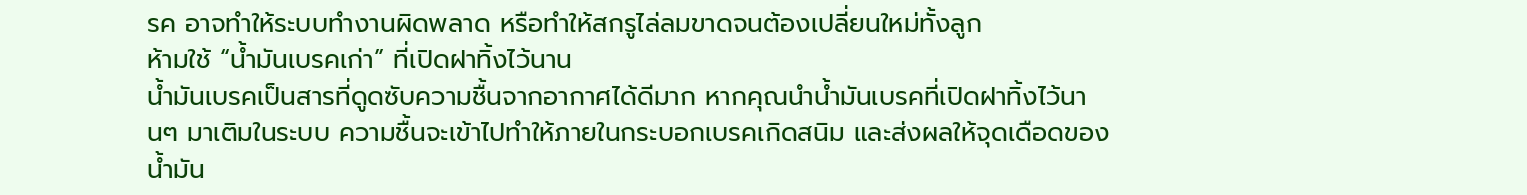รค อาจทำให้ระบบทำงานผิดพลาด หรือทำให้สกรูไล่ลมขาดจนต้องเปลี่ยนใหม่ทั้งลูก
ห้ามใช้ “น้ำมันเบรคเก่า” ที่เปิดฝาทิ้งไว้นาน
น้ำมันเบรคเป็นสารที่ดูดซับความชื้นจากอากาศได้ดีมาก หากคุณนำน้ำมันเบรคที่เปิดฝาทิ้งไว้นานๆ มาเติมในระบบ ความชื้นจะเข้าไปทำให้ภายในกระบอกเบรคเกิดสนิม และส่งผลให้จุดเดือดของน้ำมัน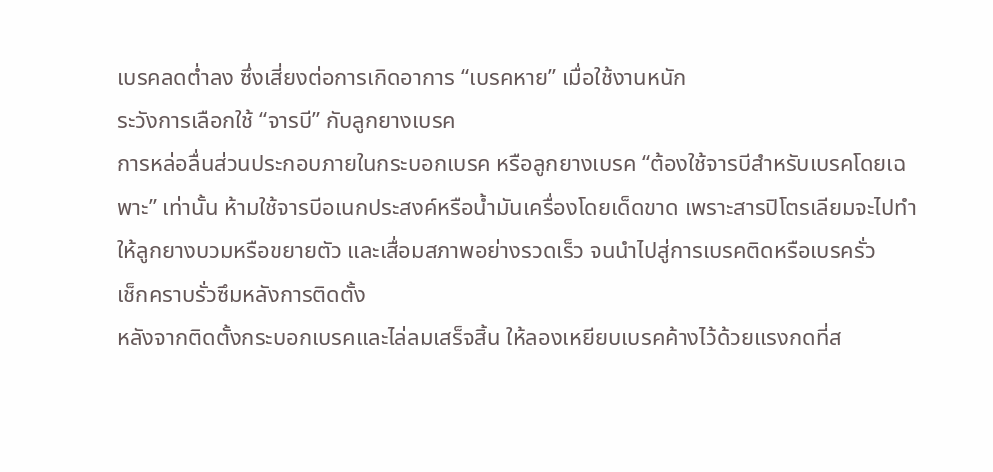เบรคลดต่ำลง ซึ่งเสี่ยงต่อการเกิดอาการ “เบรคหาย” เมื่อใช้งานหนัก
ระวังการเลือกใช้ “จารบี” กับลูกยางเบรค
การหล่อลื่นส่วนประกอบภายในกระบอกเบรค หรือลูกยางเบรค “ต้องใช้จารบีสำหรับเบรคโดยเฉพาะ” เท่านั้น ห้ามใช้จารบีอเนกประสงค์หรือน้ำมันเครื่องโดยเด็ดขาด เพราะสารปิโตรเลียมจะไปทำให้ลูกยางบวมหรือขยายตัว และเสื่อมสภาพอย่างรวดเร็ว จนนำไปสู่การเบรคติดหรือเบรครั่ว
เช็กคราบรั่วซึมหลังการติดตั้ง
หลังจากติดตั้งกระบอกเบรคและไล่ลมเสร็จสิ้น ให้ลองเหยียบเบรคค้างไว้ด้วยแรงกดที่ส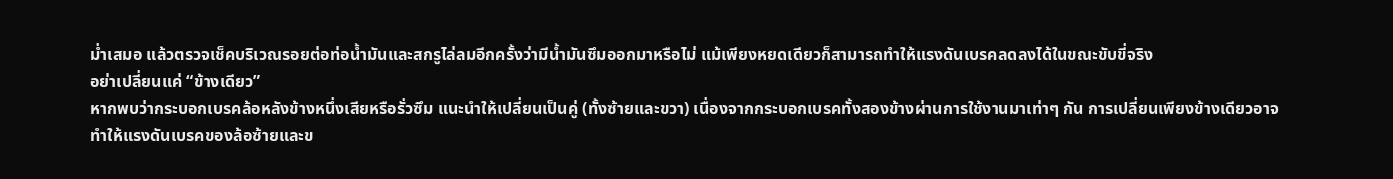ม่ำเสมอ แล้วตรวจเช็คบริเวณรอยต่อท่อน้ำมันและสกรูไล่ลมอีกครั้งว่ามีน้ำมันซึมออกมาหรือไม่ แม้เพียงหยดเดียวก็สามารถทำให้แรงดันเบรคลดลงได้ในขณะขับขี่จริง
อย่าเปลี่ยนแค่ “ข้างเดียว”
หากพบว่ากระบอกเบรคล้อหลังข้างหนึ่งเสียหรือรั่วซึม แนะนำให้เปลี่ยนเป็นคู่ (ทั้งซ้ายและขวา) เนื่องจากกระบอกเบรคทั้งสองข้างผ่านการใช้งานมาเท่าๆ กัน การเปลี่ยนเพียงข้างเดียวอาจทำให้แรงดันเบรคของล้อซ้ายและข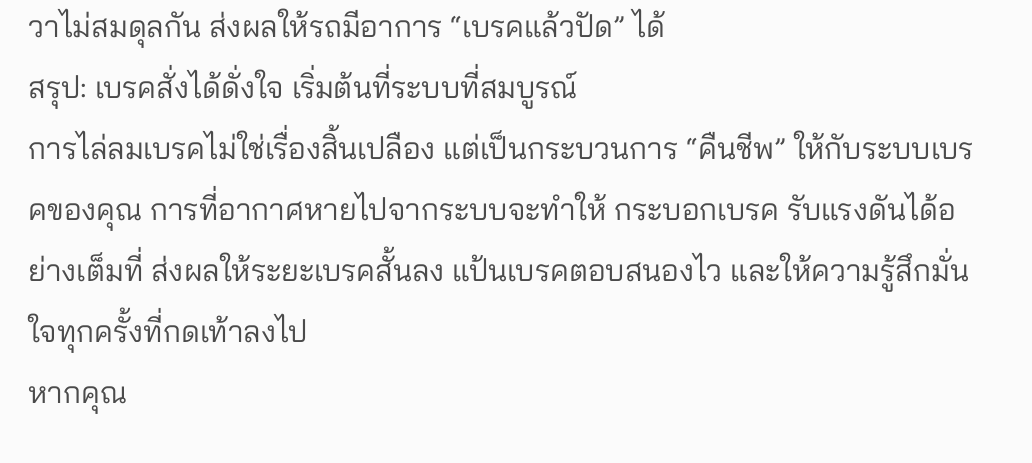วาไม่สมดุลกัน ส่งผลให้รถมีอาการ “เบรคแล้วปัด” ได้
สรุป: เบรคสั่งได้ดั่งใจ เริ่มต้นที่ระบบที่สมบูรณ์
การไล่ลมเบรคไม่ใช่เรื่องสิ้นเปลือง แต่เป็นกระบวนการ “คืนชีพ” ให้กับระบบเบรคของคุณ การที่อากาศหายไปจากระบบจะทำให้ กระบอกเบรค รับแรงดันได้อย่างเต็มที่ ส่งผลให้ระยะเบรคสั้นลง แป้นเบรคตอบสนองไว และให้ความรู้สึกมั่นใจทุกครั้งที่กดเท้าลงไป
หากคุณ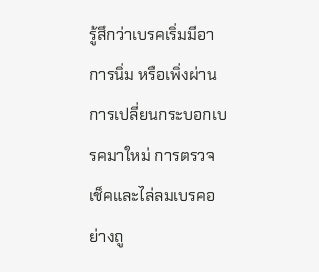รู้สึกว่าเบรคเริ่มมีอาการนิ่ม หรือเพิ่งผ่านการเปลี่ยนกระบอกเบรคมาใหม่ การตรวจเช็คและไล่ลมเบรคอย่างถู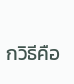กวิธีคือ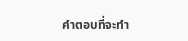คำตอบที่จะทำ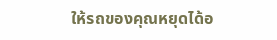ให้รถของคุณหยุดได้อ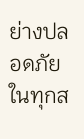ย่างปลอดภัยในทุกส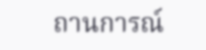ถานการณ์